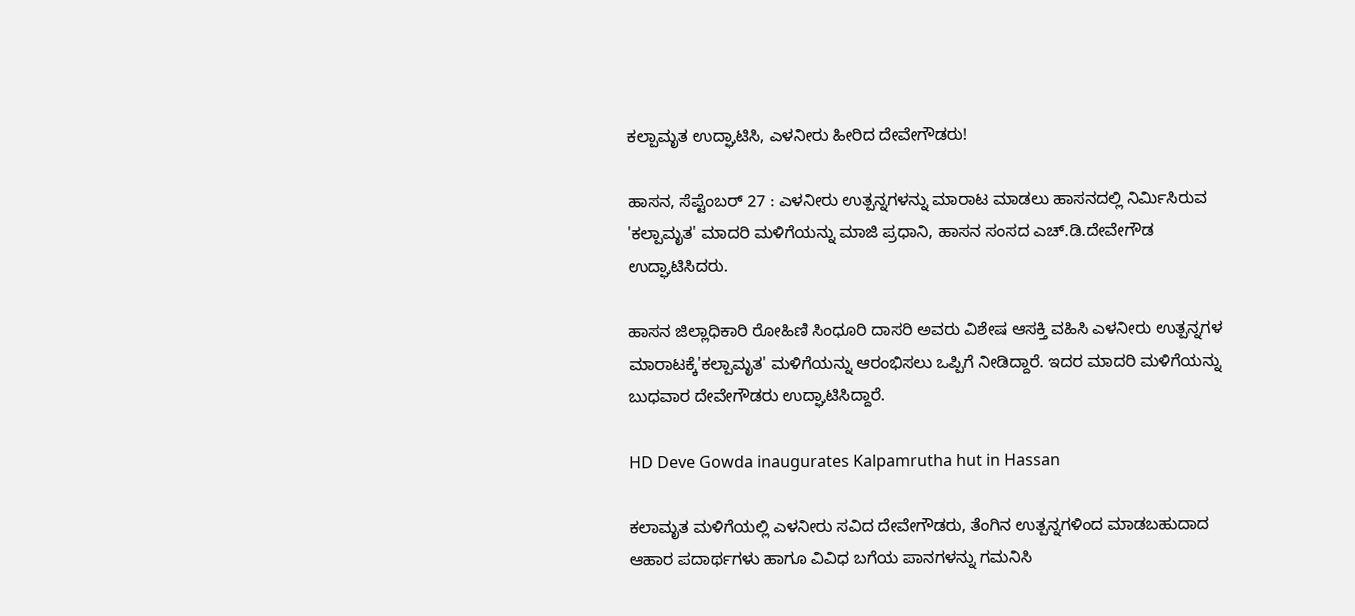ಕಲ್ಪಾಮೃತ ಉದ್ಘಾಟಿಸಿ, ಎಳನೀರು ಹೀರಿದ ದೇವೇಗೌಡರು!

ಹಾಸನ, ಸೆಪ್ಟೆಂಬರ್ 27 : ಎಳನೀರು ಉತ್ಪನ್ನಗಳನ್ನು ಮಾರಾಟ ಮಾಡಲು ಹಾಸನದಲ್ಲಿ ನಿರ್ಮಿಸಿರುವ 'ಕಲ್ಪಾಮೃತ' ಮಾದರಿ ಮಳಿಗೆಯನ್ನು ಮಾಜಿ ಪ್ರಧಾನಿ, ಹಾಸನ ಸಂಸದ ಎಚ್.ಡಿ.ದೇವೇಗೌಡ ಉದ್ಘಾಟಿಸಿದರು.

ಹಾಸನ ಜಿಲ್ಲಾಧಿಕಾರಿ ರೋಹಿಣಿ ಸಿಂಧೂರಿ ದಾಸರಿ ಅವರು ವಿಶೇಷ ಆಸಕ್ತಿ ವಹಿಸಿ ಎಳನೀರು ಉತ್ಪನ್ನಗಳ ಮಾರಾಟಕ್ಕೆ'ಕಲ್ಪಾಮೃತ' ಮಳಿಗೆಯನ್ನು ಆರಂಭಿಸಲು ಒಪ್ಪಿಗೆ ನೀಡಿದ್ದಾರೆ. ಇದರ ಮಾದರಿ ಮಳಿಗೆಯನ್ನು ಬುಧವಾರ ದೇವೇಗೌಡರು ಉದ್ಘಾಟಿಸಿದ್ದಾರೆ.

HD Deve Gowda inaugurates Kalpamrutha hut in Hassan

ಕಲಾಮೃತ ಮಳಿಗೆಯಲ್ಲಿ ಎಳನೀರು ಸವಿದ ದೇವೇಗೌಡರು, ತೆಂಗಿನ ಉತ್ಪನ್ನಗಳಿಂದ ಮಾಡಬಹುದಾದ ಆಹಾರ ಪದಾರ್ಥಗಳು ಹಾಗೂ ವಿವಿಧ ಬಗೆಯ ಪಾನಗಳನ್ನು ಗಮನಿಸಿ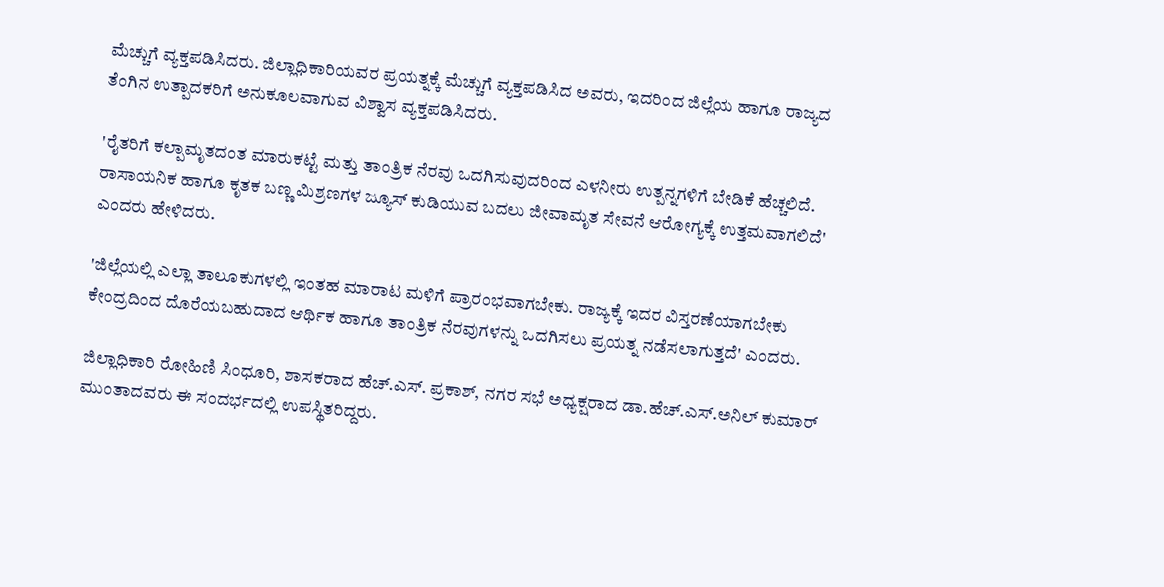ಮೆಚ್ಚುಗೆ ವ್ಯಕ್ತಪಡಿಸಿದರು. ಜಿಲ್ಲಾಧಿಕಾರಿಯವರ ಪ್ರಯತ್ನಕ್ಕೆ ಮೆಚ್ಚುಗೆ ವ್ಯಕ್ತಪಡಿಸಿದ ಅವರು, ಇದರಿಂದ ಜಿಲ್ಲೆಯ ಹಾಗೂ ರಾಜ್ಯದ ತೆಂಗಿನ ಉತ್ಪಾದಕರಿಗೆ ಅನುಕೂಲವಾಗುವ ವಿಶ್ವಾಸ ವ್ಯಕ್ತಪಡಿಸಿದರು.

'ರೈತರಿಗೆ ಕಲ್ಪಾಮೃತದಂತ ಮಾರುಕಟ್ಟೆ ಮತ್ತು ತಾಂತ್ರಿಕ ನೆರವು ಒದಗಿಸುವುದರಿಂದ ಎಳನೀರು ಉತ್ಪನ್ನಗಳಿಗೆ ಬೇಡಿಕೆ ಹೆಚ್ಚಲಿದೆ. ರಾಸಾಯನಿಕ ಹಾಗೂ ಕೃತಕ ಬಣ್ಣ ಮಿಶ್ರಣಗಳ ಜ್ಯೂಸ್ ಕುಡಿಯುವ ಬದಲು ಜೀವಾಮೃತ ಸೇವನೆ ಆರೋಗ್ಯಕ್ಕೆ ಉತ್ತಮವಾಗಲಿದೆ' ಎಂದರು ಹೇಳಿದರು.

'ಜಿಲ್ಲೆಯಲ್ಲಿ ಎಲ್ಲಾ ತಾಲೂಕುಗಳಲ್ಲಿ ಇಂತಹ ಮಾರಾಟ ಮಳಿಗೆ ಪ್ರಾರಂಭವಾಗಬೇಕು. ರಾಜ್ಯಕ್ಕೆ ಇದರ ವಿಸ್ತರಣೆಯಾಗಬೇಕು ಕೇಂದ್ರದಿಂದ ದೊರೆಯಬಹುದಾದ ಆರ್ಥಿಕ ಹಾಗೂ ತಾಂತ್ರಿಕ ನೆರವುಗಳನ್ನು ಒದಗಿಸಲು ಪ್ರಯತ್ನ ನಡೆಸಲಾಗುತ್ತದೆ' ಎಂದರು.

ಜಿಲ್ಲಾಧಿಕಾರಿ ರೋಹಿಣಿ ಸಿಂಧೂರಿ, ಶಾಸಕರಾದ ಹೆಚ್.ಎಸ್. ಪ್ರಕಾಶ್, ನಗರ ಸಭೆ ಅಧ್ಯಕ್ಷರಾದ ಡಾ.ಹೆಚ್.ಎಸ್.ಅನಿಲ್ ಕುಮಾರ್ ಮುಂತಾದವರು ಈ ಸಂದರ್ಭದಲ್ಲಿ ಉಪಸ್ಥಿತರಿದ್ದರು.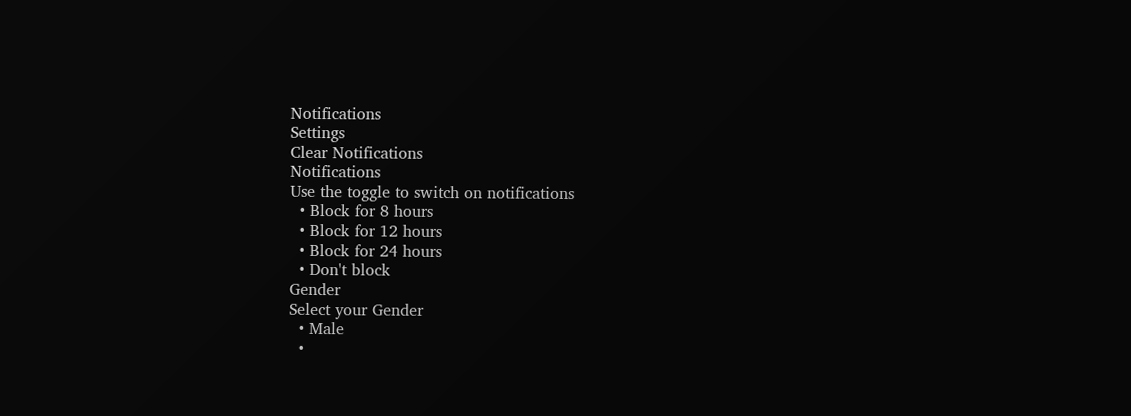Notifications
Settings
Clear Notifications
Notifications
Use the toggle to switch on notifications
  • Block for 8 hours
  • Block for 12 hours
  • Block for 24 hours
  • Don't block
Gender
Select your Gender
  • Male
  •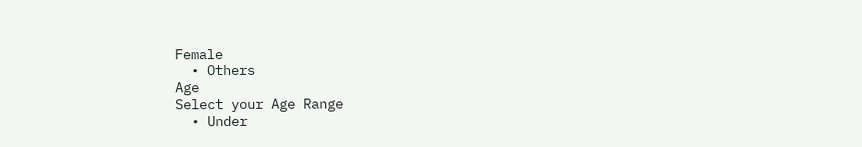Female
  • Others
Age
Select your Age Range
  • Under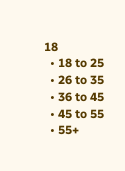18
  • 18 to 25
  • 26 to 35
  • 36 to 45
  • 45 to 55
  • 55+